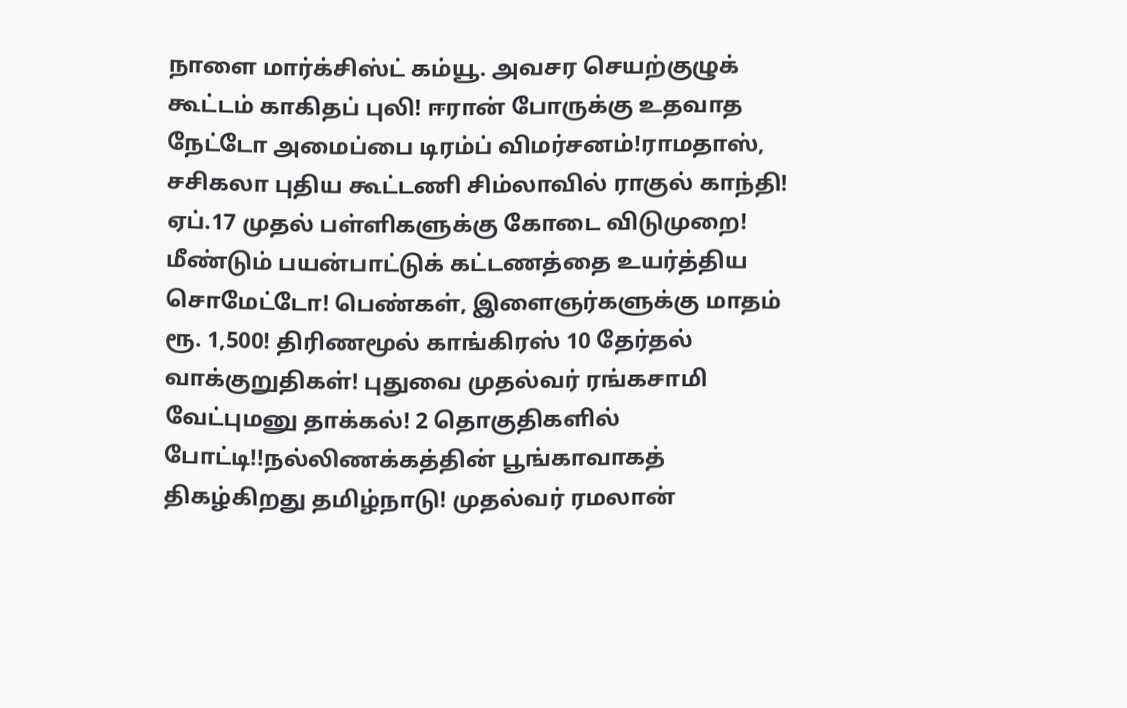நாளை மார்க்சிஸ்ட் கம்யூ. அவசர செயற்குழுக் கூட்டம் காகிதப் புலி! ஈரான் போருக்கு உதவாத நேட்டோ அமைப்பை டிரம்ப் விமர்சனம்!ராமதாஸ், சசிகலா புதிய கூட்டணி சிம்லாவில் ராகுல் காந்தி! ஏப்.17 முதல் பள்ளிகளுக்கு கோடை விடுமுறை! மீண்டும் பயன்பாட்டுக் கட்டணத்தை உயர்த்திய சொமேட்டோ! பெண்கள், இளைஞர்களுக்கு மாதம் ரூ. 1,500! திரிணமூல் காங்கிரஸ் 10 தேர்தல் வாக்குறுதிகள்! புதுவை முதல்வர் ரங்கசாமி வேட்புமனு தாக்கல்! 2 தொகுதிகளில் போட்டி!!நல்லிணக்கத்தின் பூங்காவாகத் திகழ்கிறது தமிழ்நாடு! முதல்வர் ரமலான்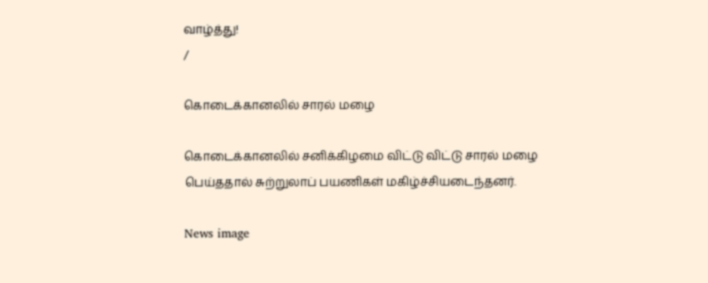வாழ்த்து!
/

கொடைக்கானலில் சாரல் மழை

கொடைக்கானலில் சனிக்கிழமை விட்டு விட்டு சாரல் மழை பெய்ததால் சுற்றுலாப் பயணிகள் மகிழ்ச்சியடைந்தனர்.

News image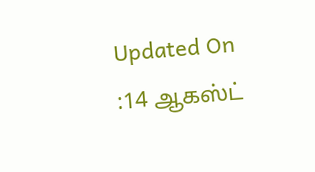Updated On :14 ஆகஸ்ட்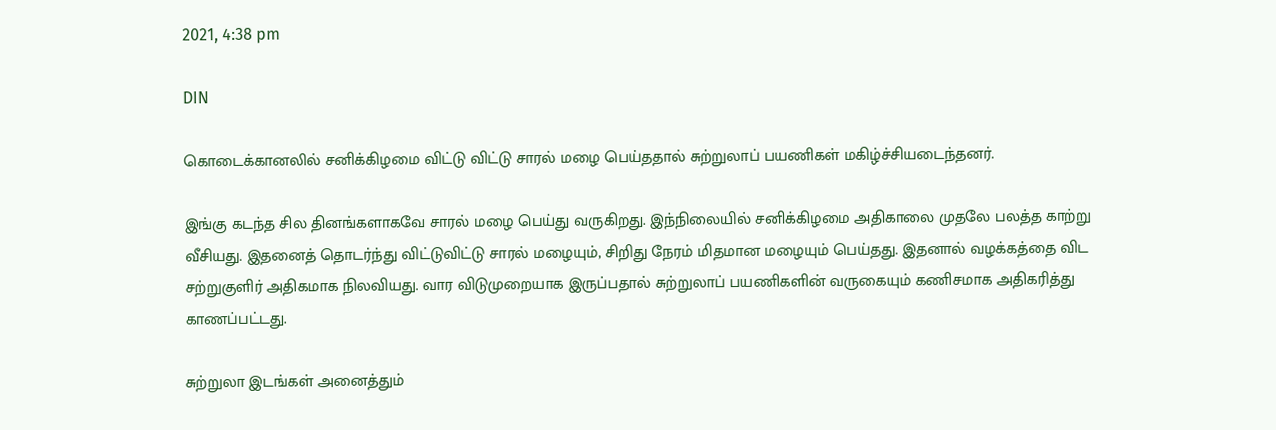2021, 4:38 pm

DIN

கொடைக்கானலில் சனிக்கிழமை விட்டு விட்டு சாரல் மழை பெய்ததால் சுற்றுலாப் பயணிகள் மகிழ்ச்சியடைந்தனர்.

இங்கு கடந்த சில தினங்களாகவே சாரல் மழை பெய்து வருகிறது. இந்நிலையில் சனிக்கிழமை அதிகாலை முதலே பலத்த காற்று வீசியது. இதனைத் தொடர்ந்து விட்டுவிட்டு சாரல் மழையும், சிறிது நேரம் மிதமான மழையும் பெய்தது. இதனால் வழக்கத்தை விட சற்றுகுளிர் அதிகமாக நிலவியது. வார விடுமுறையாக இருப்பதால் சுற்றுலாப் பயணிகளின் வருகையும் கணிசமாக அதிகரித்து காணப்பட்டது.

சுற்றுலா இடங்கள் அனைத்தும்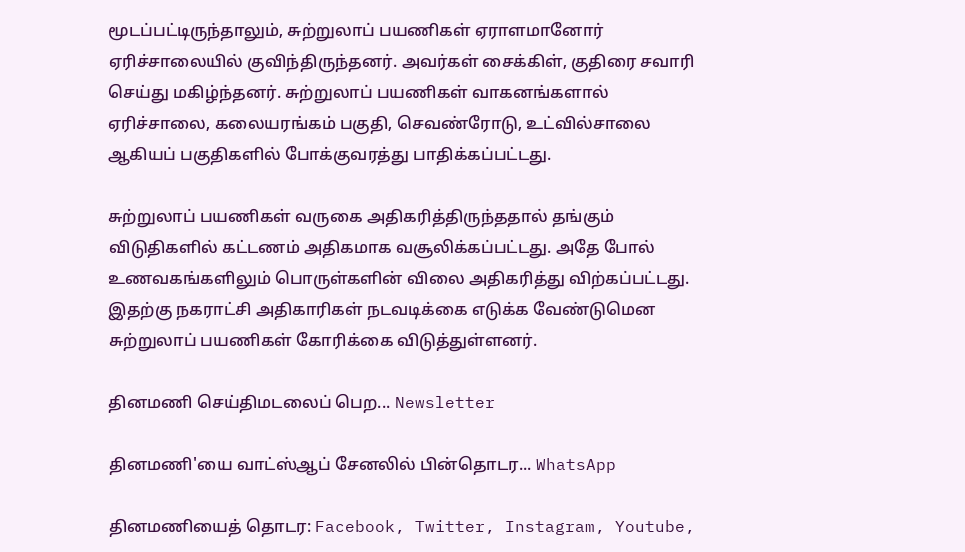மூடப்பட்டிருந்தாலும், சுற்றுலாப் பயணிகள் ஏராளமானோர் ஏரிச்சாலையில் குவிந்திருந்தனர். அவர்கள் சைக்கிள், குதிரை சவாரி செய்து மகிழ்ந்தனர். சுற்றுலாப் பயணிகள் வாகனங்களால் ஏரிச்சாலை, கலையரங்கம் பகுதி, செவண்ரோடு, உட்வில்சாலை ஆகியப் பகுதிகளில் போக்குவரத்து பாதிக்கப்பட்டது.

சுற்றுலாப் பயணிகள் வருகை அதிகரித்திருந்ததால் தங்கும் விடுதிகளில் கட்டணம் அதிகமாக வசூலிக்கப்பட்டது. அதே போல் உணவகங்களிலும் பொருள்களின் விலை அதிகரித்து விற்கப்பட்டது. இதற்கு நகராட்சி அதிகாரிகள் நடவடிக்கை எடுக்க வேண்டுமென சுற்றுலாப் பயணிகள் கோரிக்கை விடுத்துள்ளனர்.

தினமணி செய்திமடலைப் பெற... Newsletter

தினமணி'யை வாட்ஸ்ஆப் சேனலில் பின்தொடர... WhatsApp

தினமணியைத் தொடர: Facebook, Twitter, Instagram, Youtube,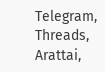Telegram, Threads, Arattai,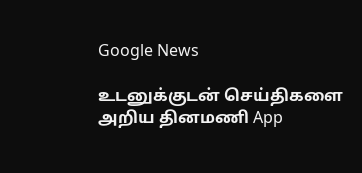Google News

உடனுக்குடன் செய்திகளை அறிய தினமணி App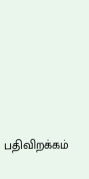பதிவிறக்கம்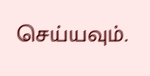செய்யவும்.